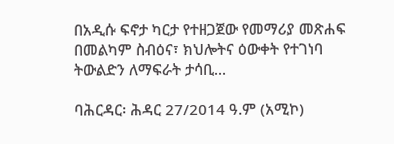በአዲሱ ፍኖታ ካርታ የተዘጋጀው የመማሪያ መጽሐፍ በመልካም ስብዕና፣ ክህሎትና ዕውቀት የተገነባ ትውልድን ለማፍራት ታሳቢ...

ባሕርዳር፡ ሕዳር 27/2014 ዓ.ም (አሚኮ)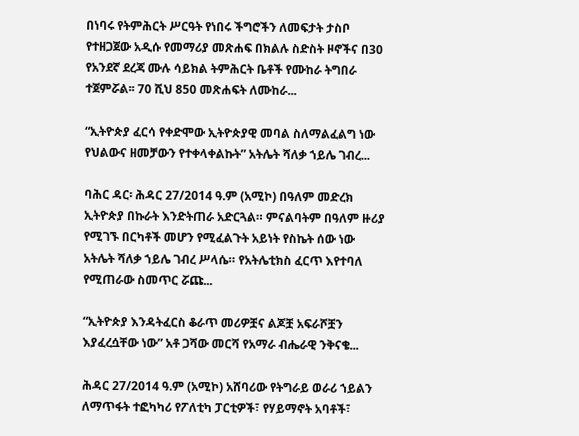በነባሩ የትምሕርት ሥርዓት የነበሩ ችግሮችን ለመፍታት ታስቦ የተዘጋጀው አዲሱ የመማሪያ መጽሐፍ በክልሉ ስድስት ዞኖችና በ30 የአንደኛ ደረጃ ሙሉ ሳይክል ትምሕርት ቤቶች የሙከራ ትግበራ ተጀምሯል፡፡ 70 ሺህ 850 መጽሐፍት ለሙከራ...

“ኢትዮጵያ ፈርሳ የቀድሞው ኢትዮጵያዊ መባል ስለማልፈልግ ነው የህልውና ዘመቻውን የተቀላቀልኩት” አትሌት ሻለቃ ኀይሌ ገብረ...

ባሕር ዳር፡ ሕዳር 27/2014 ዓ.ም (አሚኮ) በዓለም መድረክ ኢትዮጵያ በኩራት እንድትጠራ አድርጓል። ምናልባትም በዓለም ዙሪያ የሚገኙ በርካቶች መሆን የሚፈልጉት አይነት የስኬት ሰው ነው አትሌት ሻለቃ ኀይሌ ገብረ ሥላሴ። የአትሌቲክስ ፈርጥ እየተባለ የሚጠራው ስመጥር ሯጩ...

“ኢትዮጵያ እንዳትፈርስ ቆራጥ መሪዎቿና ልጆቿ አፍራሾቿን እያፈረሷቸው ነው” አቶ ጋሻው መርሻ የአማራ ብሔራዊ ንቅናቄ...

ሕዳር 27/2014 ዓ.ም (አሚኮ) አሸባሪው የትግራይ ወራሪ ኀይልን ለማጥፋት ተፎካካሪ የፖለቲካ ፓርቲዎች፣ የሃይማኖት አባቶች፣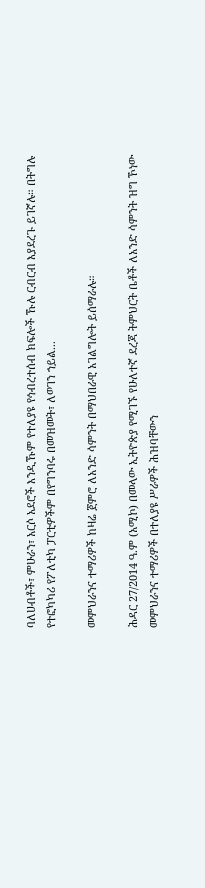ባለሀብቶች፣ ምሁራን፣ አርሶ አደሮች እንዲኹም የተለያዩ የኅብረተሰብ ክፍሎች ኹሉ ርብርብ እያደረጉ ይገኛሉ። በትግሉ የተፎካካሪ የፖለቲካ ፓርቲዎችም በየግንባሩ በመዝመት፣ ለወገን ኀይል...

መምህራንና ተማሪዎች ከዛሬ ጀምሮ ለአንድ ሳምንት በማህበራዊ አገልግሎት ይሰማራሉ።

ሕዳር 27/2014 ዓ.ም (አሚኮ) በመላው ኢትዮጵያ የሚገኙ የሁለተኛ ደረጃ ትምህርት ቤቶች ለአንድ ሳምንት ዝግ ኾነው መምህራንና ተማሪዎች በተለያዩ ሥራዎች ሕዝባቸውን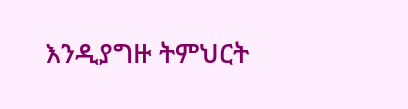እንዲያግዙ ትምህርት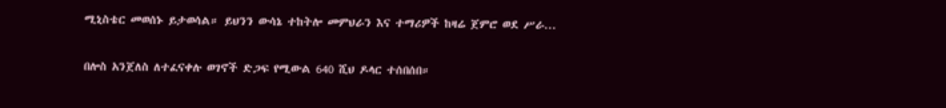ሚኒስቴር መወሰኑ ይታወሳል። ይህንን ውሳኔ ተከትሎ መምህራን እና ተማሪዎች ከዛሬ ጀምሮ ወደ ሥራ...

በሎስ አንጀለስ ለተፈናቀሉ ወገኖች ድጋፍ የሚውል 640 ሺህ ዶላር ተሰበሰበ።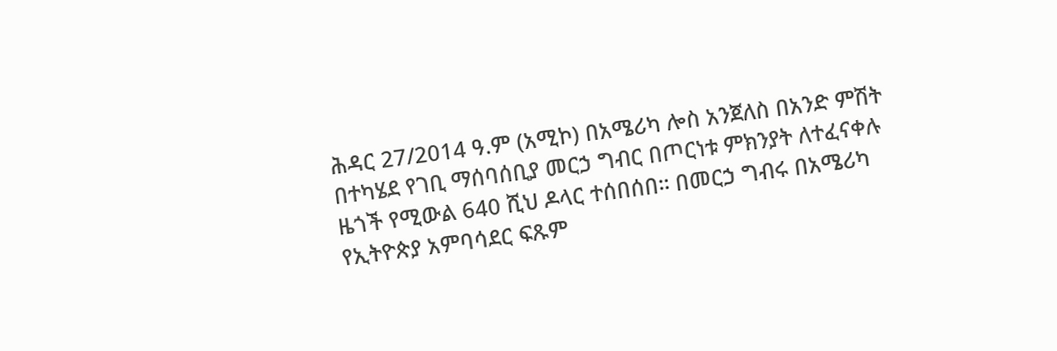ሕዳር 27/2014 ዓ.ም (አሚኮ) በአሜሪካ ሎስ አንጀለስ በአንድ ምሽት በተካሄደ የገቢ ማሰባሰቢያ መርኃ ግብር በጦርነቱ ምክንያት ለተፈናቀሉ ዜጎች የሚውል 640 ሺህ ዶላር ተሰበሰበ። በመርኃ ግብሩ በአሜሪካ የኢትዮጵያ አምባሳደር ፍጹም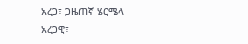አረጋ፣ ጋዜጠኛ ሄርሜላ አረጋዊ፣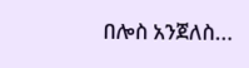በሎስ አንጀለስ...